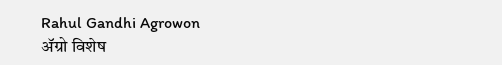Rahul Gandhi Agrowon
ॲग्रो विशेष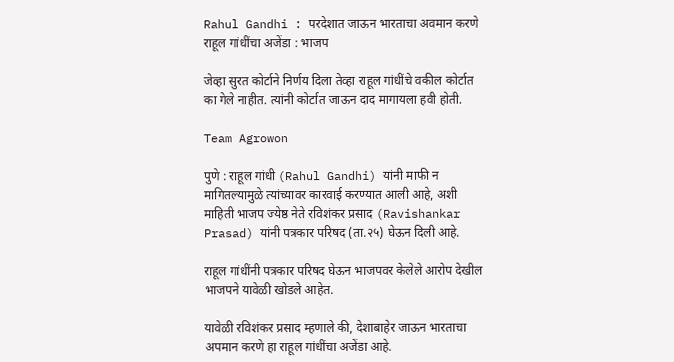Rahul Gandhi : परदेशात जाऊन भारताचा अवमान करणे राहूल गांधींचा अजेंडा : भाजप

जेव्हा सुरत कोर्टाने निर्णय दिला तेव्हा राहूल गांधींचे वकील कोर्टात का गेले नाहीत. त्यांनी कोर्टात जाऊन दाद मागायला हवी होती.

Team Agrowon

पुणे : राहूल गांधी (Rahul Gandhi) यांनी माफी न मागितल्यामुळे त्यांच्यावर कारवाई करण्यात आली आहे, अशी माहिती भाजप ज्येष्ठ नेते रविशंकर प्रसाद (Ravishankar Prasad) यांनी पत्रकार परिषद (ता.२५) घेऊन दिली आहे.

राहूल गांधींनी पत्रकार परिषद घेऊन भाजपवर केलेले आरोप देखील भाजपने यावेळी खोडले आहेत.

यावेळी रविशंकर प्रसाद म्हणाले की, देशाबाहेर जाऊन भारताचा अपमान करणे हा राहूल गांधींचा अजेंडा आहे.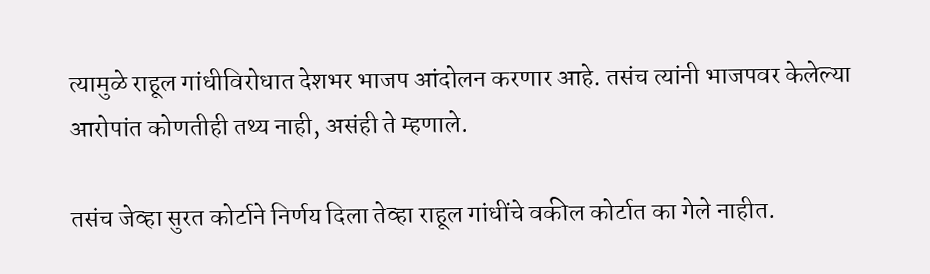त्यामुळे राहूल गांधीविरोधात देशभर भाजप आंदोलन करणार आहे. तसंच त्यांनी भाजपवर केलेल्या आरोपांत कोणतीही तथ्य नाही, असंही ते म्हणाले.

तसंच जेव्हा सुरत कोर्टाने निर्णय दिला तेव्हा राहूल गांधींचे वकील कोर्टात का गेले नाहीत.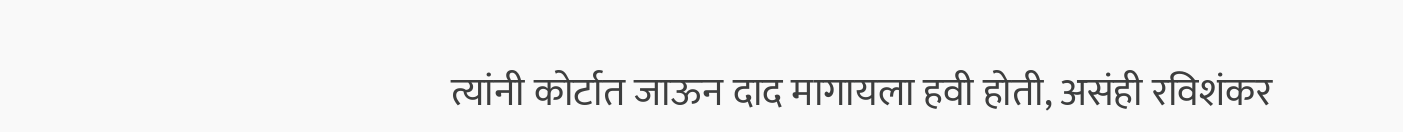त्यांनी कोर्टात जाऊन दाद मागायला हवी होती, असंही रविशंकर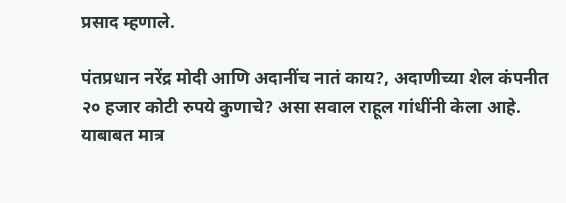प्रसाद म्हणाले.

पंतप्रधान नरेंद्र मोदी आणि अदानींच नातं काय?, अदाणीच्या शेल कंपनीत २० हजार कोटी रुपये कुणाचे? असा सवाल राहूल गांधींनी केला आहे. याबाबत मात्र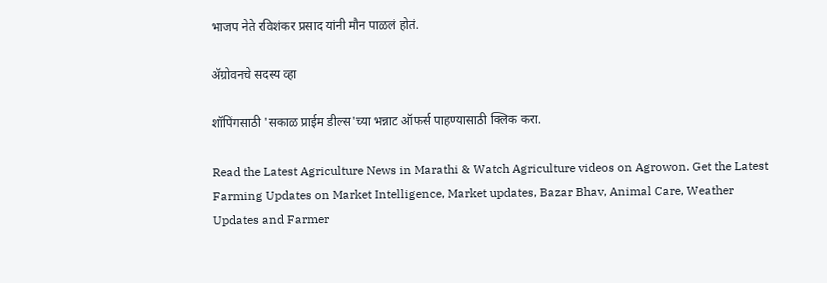भाजप नेते रविशंकर प्रसाद यांनी मौन पाळलं होतं.

ॲग्रोवनचे सदस्य व्हा

शॉपिंगसाठी 'सकाळ प्राईम डील्स'च्या भन्नाट ऑफर्स पाहण्यासाठी क्लिक करा.

Read the Latest Agriculture News in Marathi & Watch Agriculture videos on Agrowon. Get the Latest Farming Updates on Market Intelligence, Market updates, Bazar Bhav, Animal Care, Weather Updates and Farmer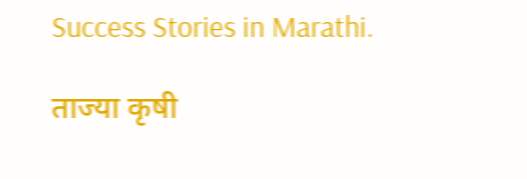Success Stories in Marathi.

ताज्या कृषी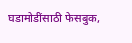घडामोडींसाठी फेसबुक,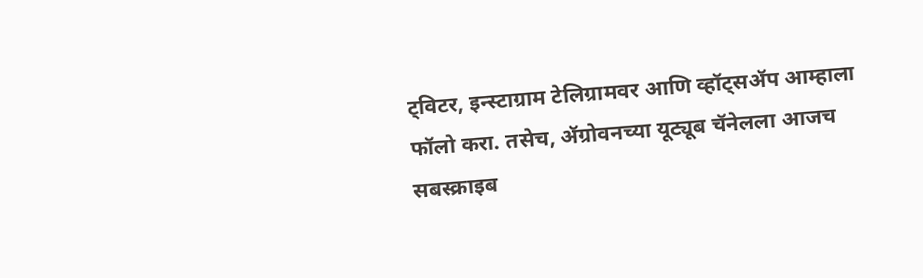ट्विटर, इन्स्टाग्राम टेलिग्रामवर आणि व्हॉट्सॲप आम्हाला फॉलो करा. तसेच, ॲग्रोवनच्या यूट्यूब चॅनेलला आजच सबस्क्राइब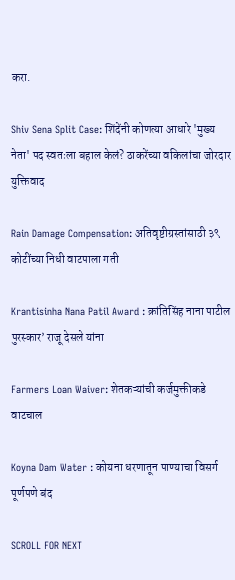करा.

Shiv Sena Split Case: शिंदेंनी कोणत्या आधारे 'मुख्य नेता' पद स्वतःला बहाल केलं? ठाकरेंच्या वकिलांचा जोरदार युक्तिवाद

Rain Damage Compensation: अतिवृष्टीग्रस्तांसाठी ३९ कोटींच्या निधी वाटपाला गती

Krantisinha Nana Patil Award : क्रांतिसिंह नाना पाटील पुरस्कार’ राजू देसले यांना

Farmers Loan Waiver: शेतकऱ्यांची कर्जमुक्तीकडे वाटचाल

Koyna Dam Water : कोयना धरणातून पाण्याचा विसर्ग पूर्णपणे बंद

SCROLL FOR NEXT